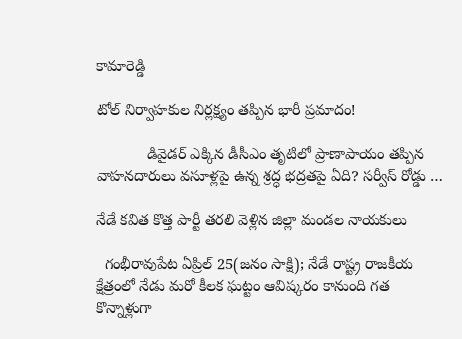కామారెడ్డి

టోల్ నిర్వాహకుల నిర్లక్ష్యం తప్పిన భారీ ప్రమాదం!

            డివైడర్ ఎక్కిన డీసీఎం తృటిలో ప్రాణాపాయం తప్పిన వాహనదారులు వసూళ్లపై ఉన్న శ్రద్ధ భద్రతపై ఏది? సర్వీస్ రోడ్డు …

నేడే కవిత కొత్త పార్టీ తరలి వెళ్లిన జిల్లా మండల నాయకులు

  గంభీరావుపేట ఏప్రిల్ 25(జనం సాక్షి); నేడే రాష్ట్ర రాజకీయ క్షేత్రంలో నేడు మరో కీలక ఘట్టం ఆవిష్కరం కానుంది గత కొన్నాళ్లుగా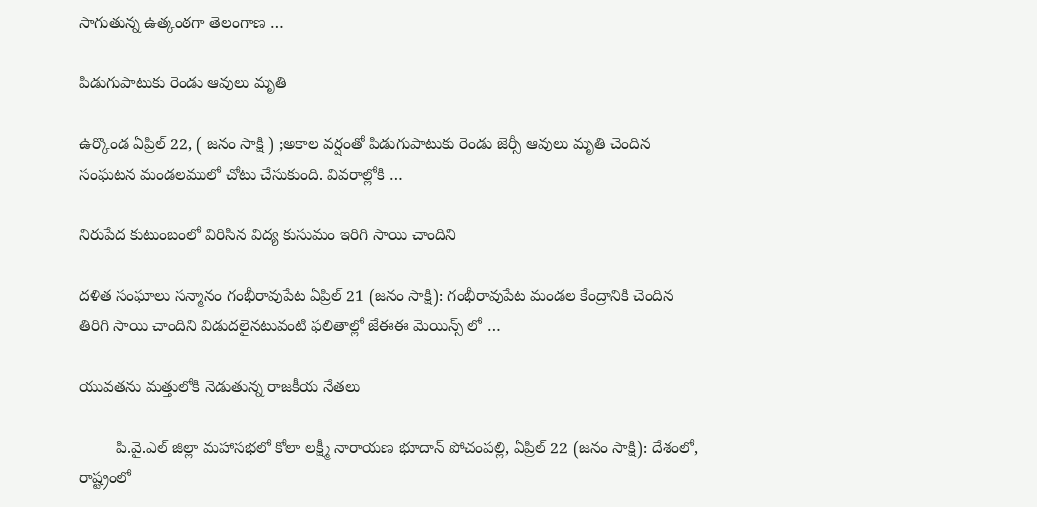సాగుతున్న ఉత్కంఠగా తెలంగాణ …

పిడుగుపాటుకు రెండు ఆవులు మృతి

ఉర్కొండ ఏప్రిల్ 22, ( జనం సాక్షి ) ;అకాల వర్షంతో పిడుగుపాటుకు రెండు జెర్సీ ఆవులు మృతి చెందిన సంఘటన మండలములో చోటు చేసుకుంది. వివరాల్లోకి …

నిరుపేద కుటుంబంలో విరిసిన విద్య కుసుమం ఇరిగి సాయి చాందిని

దళిత సంఘాలు సన్మానం గంభీరావుపేట ఏప్రిల్ 21 (జనం సాక్షి): గంభీరావుపేట మండల కేంద్రానికి చెందిన తిరిగి సాయి చాందిని విడుదలైనటువంటి ఫలితాల్లో జేఈఈ మెయిన్స్ లో …

యువతను మత్తులోకి నెడుతున్న రాజకీయ నేతలు

        పి.వై.ఎల్ జిల్లా మహాసభలో కోలా లక్ష్మీ నారాయణ భూదాన్ పోచంపల్లి, ఏప్రిల్ 22 (జనం సాక్షి): దేశంలో, రాష్ట్రంలో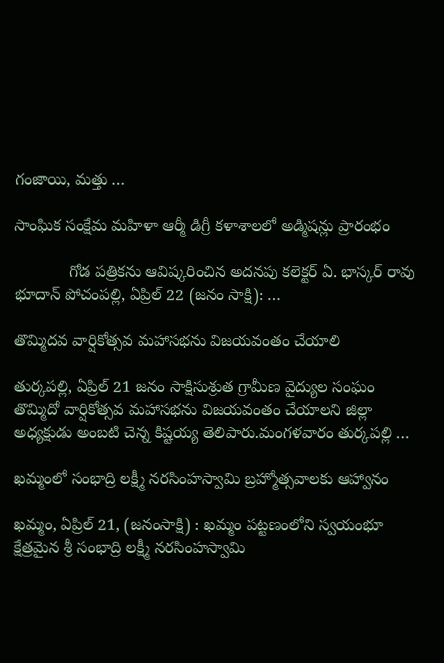గంజాయి, మత్తు …

సాంఘిక సంక్షేమ మహిళా ఆర్మీ డిగ్రీ కళాశాలలో అడ్మిషన్లు ప్రారంభం

            గోడ పత్రికను ఆవిష్కరించిన అదనపు కలెక్టర్ ఏ. భాస్కర్ రావు భూదాన్ పోచంపల్లి, ఏప్రిల్ 22 (జనం సాక్షి): …

తొమ్మిదవ వార్షికోత్సవ మహాసభను విజయవంతం చేయాలి

తుర్కపల్లి, ఏప్రిల్ 21 జనం సాక్షిసుశ్రుత గ్రామీణ వైద్యుల సంఘం తొమ్మిదో వార్షికోత్సవ మహాసభను విజయవంతం చేయాలని జిల్లా అధ్యక్షుడు అంబటి చెన్న కిష్టయ్య తెలిపారు.మంగళవారం తుర్కపల్లి …

ఖమ్మంలో సంభాద్రి లక్ష్మీ నరసింహస్వామి బ్రహ్మోత్సవాలకు ఆహ్వానం

ఖమ్మం, ఏప్రిల్ 21, (జనంసాక్షి) : ఖమ్మం పట్టణంలోని స్వయంభూ క్షేత్రమైన శ్రీ సంభాద్రి లక్ష్మీ నరసింహస్వామి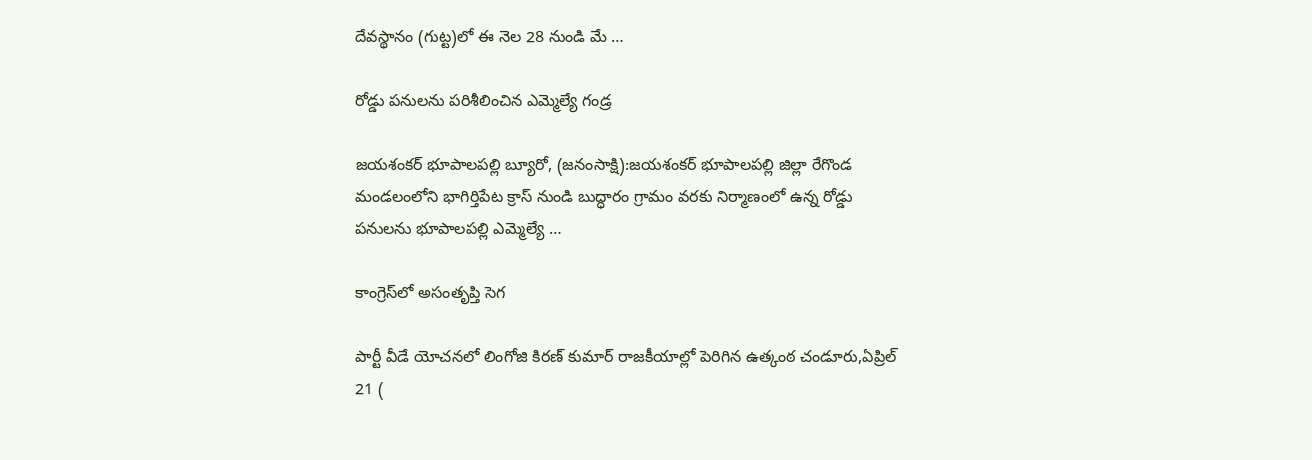దేవస్థానం (గుట్ట)లో ఈ నెల 28 నుండి మే …

రోడ్డు పనులను పరిశీలించిన ఎమ్మెల్యే గండ్ర

జయశంకర్ భూపాలపల్లి బ్యూరో, (జనంసాక్షి):జయశంకర్ భూపాలపల్లి జిల్లా రేగొండ మండలంలోని భాగిర్తిపేట క్రాస్ నుండి బుద్ధారం గ్రామం వరకు నిర్మాణంలో ఉన్న రోడ్డు పనులను భూపాలపల్లి ఎమ్మెల్యే …

కాంగ్రెస్‌లో అసంతృప్తి సెగ

పార్టీ వీడే యోచనలో లింగోజి కిరణ్ కుమార్ రాజకీయాల్లో పెరిగిన ఉత్కంఠ చండూరు,ఏప్రిల్ 21 (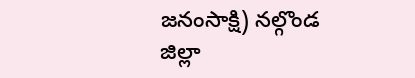జనంసాక్షి) నల్గొండ జిల్లా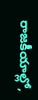రాజకీయాల్లో,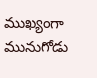ముఖ్యంగా మునుగోడు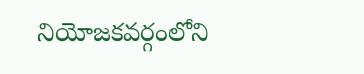నియోజకవర్గంలోని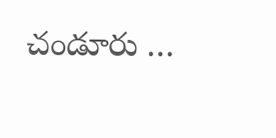చండూరు …